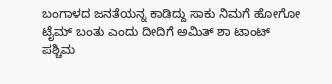ಬಂಗಾಳದ ಜನತೆಯನ್ನ ಕಾಡಿದ್ದು ಸಾಕು ನಿಮಗೆ ಹೋಗೋ ಟೈಮ್ ಬಂತು ಎಂದು ದೀದಿಗೆ ಅಮಿತ್ ಶಾ ಟಾಂಟ್
ಪಶ್ಚಿಮ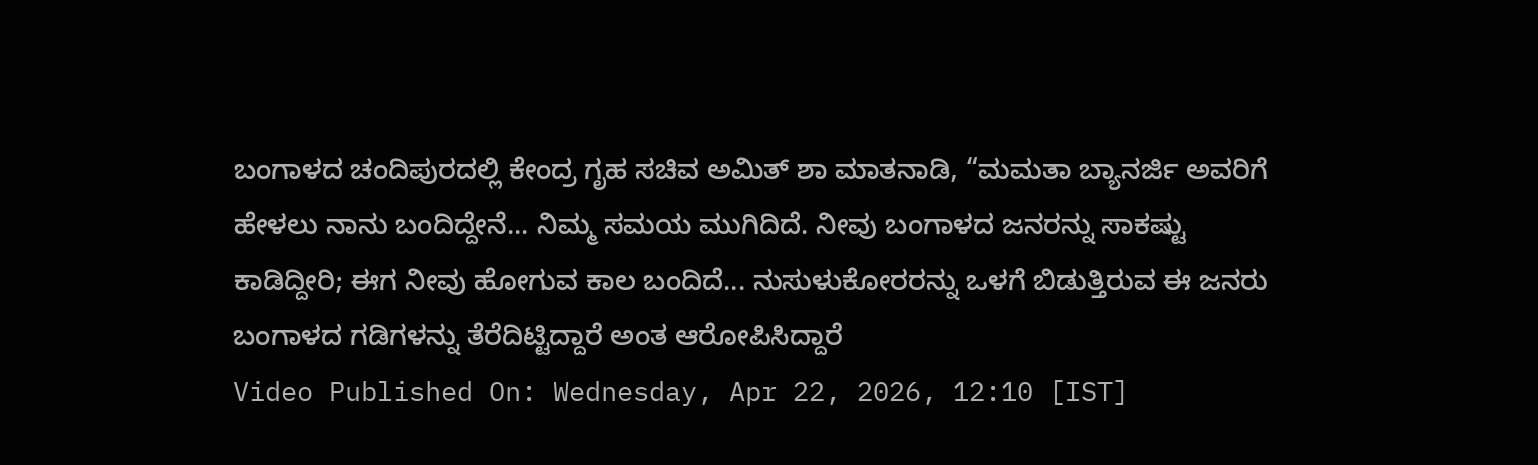ಬಂಗಾಳದ ಚಂದಿಪುರದಲ್ಲಿ ಕೇಂದ್ರ ಗೃಹ ಸಚಿವ ಅಮಿತ್ ಶಾ ಮಾತನಾಡಿ, “ಮಮತಾ ಬ್ಯಾನರ್ಜಿ ಅವರಿಗೆ ಹೇಳಲು ನಾನು ಬಂದಿದ್ದೇನೆ... ನಿಮ್ಮ ಸಮಯ ಮುಗಿದಿದೆ. ನೀವು ಬಂಗಾಳದ ಜನರನ್ನು ಸಾಕಷ್ಟು ಕಾಡಿದ್ದೀರಿ; ಈಗ ನೀವು ಹೋಗುವ ಕಾಲ ಬಂದಿದೆ... ನುಸುಳುಕೋರರನ್ನು ಒಳಗೆ ಬಿಡುತ್ತಿರುವ ಈ ಜನರು ಬಂಗಾಳದ ಗಡಿಗಳನ್ನು ತೆರೆದಿಟ್ಟಿದ್ದಾರೆ ಅಂತ ಆರೋಪಿಸಿದ್ದಾರೆ
Video Published On: Wednesday, Apr 22, 2026, 12:10 [IST]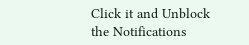Click it and Unblock the Notifications